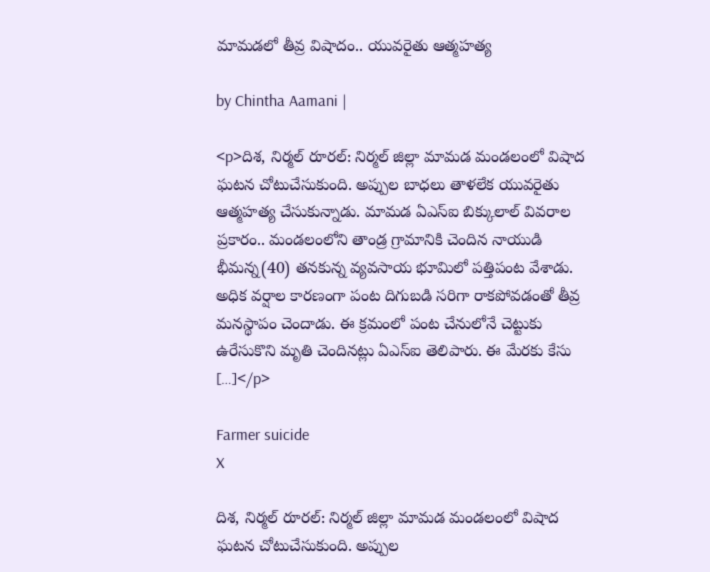మామడలో తీవ్ర విషాదం.. యువరైతు ఆత్మహత్య

by Chintha Aamani |

<p>దిశ, నిర్మల్ రూరల్: నిర్మల్ జిల్లా మామడ మండలంలో విషాద ఘటన చోటుచేసుకుంది. అప్పుల బాధలు తాళలేక యువరైతు ఆత్మహత్య చేసుకున్నాడు. మామడ ఏఎస్ఐ బిక్కులాల్ వివరాల ప్రకారం.. మండలంలోని తాండ్ర గ్రామానికి చెందిన నాయుడి భీమన్న(40) తనకున్న వ్యవసాయ భూమిలో పత్తిపంట వేశాడు. అధిక వర్షాల కారణంగా పంట దిగుబడి సరిగా రాకపోవడంతో తీవ్ర మనస్థాపం చెందాడు. ఈ క్రమంలో పంట చేనులోనే చెట్టుకు ఉరేసుకొని మృతి చెందినట్లు ఏఎస్ఐ తెలిపారు. ఈ మేరకు కేసు […]</p>

Farmer suicide
X

దిశ, నిర్మల్ రూరల్: నిర్మల్ జిల్లా మామడ మండలంలో విషాద ఘటన చోటుచేసుకుంది. అప్పుల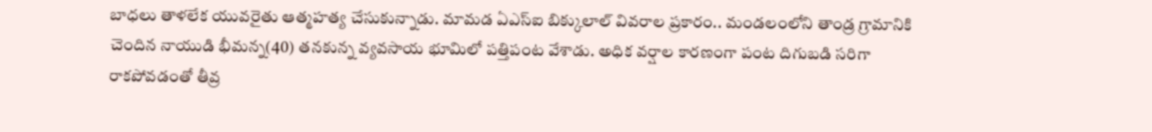బాధలు తాళలేక యువరైతు ఆత్మహత్య చేసుకున్నాడు. మామడ ఏఎస్ఐ బిక్కులాల్ వివరాల ప్రకారం.. మండలంలోని తాండ్ర గ్రామానికి చెందిన నాయుడి భీమన్న(40) తనకున్న వ్యవసాయ భూమిలో పత్తిపంట వేశాడు. అధిక వర్షాల కారణంగా పంట దిగుబడి సరిగా రాకపోవడంతో తీవ్ర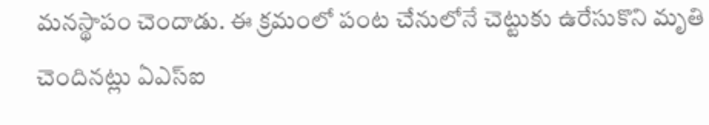మనస్థాపం చెందాడు. ఈ క్రమంలో పంట చేనులోనే చెట్టుకు ఉరేసుకొని మృతి చెందినట్లు ఏఎస్ఐ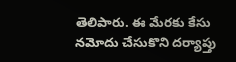తెలిపారు. ఈ మేరకు కేసు నమోదు చేసుకొని దర్యాప్తు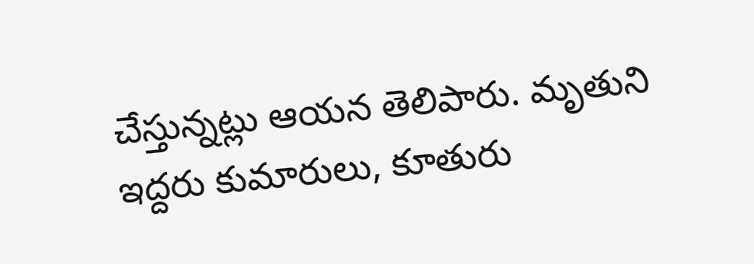చేస్తున్నట్లు ఆయన తెలిపారు. మృతుని ఇద్దరు కుమారులు, కూతురు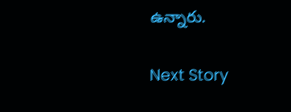ఉన్నారు.

Next Story